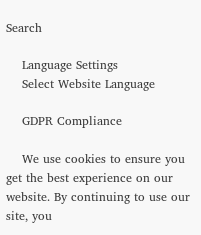Search

    Language Settings
    Select Website Language

    GDPR Compliance

    We use cookies to ensure you get the best experience on our website. By continuing to use our site, you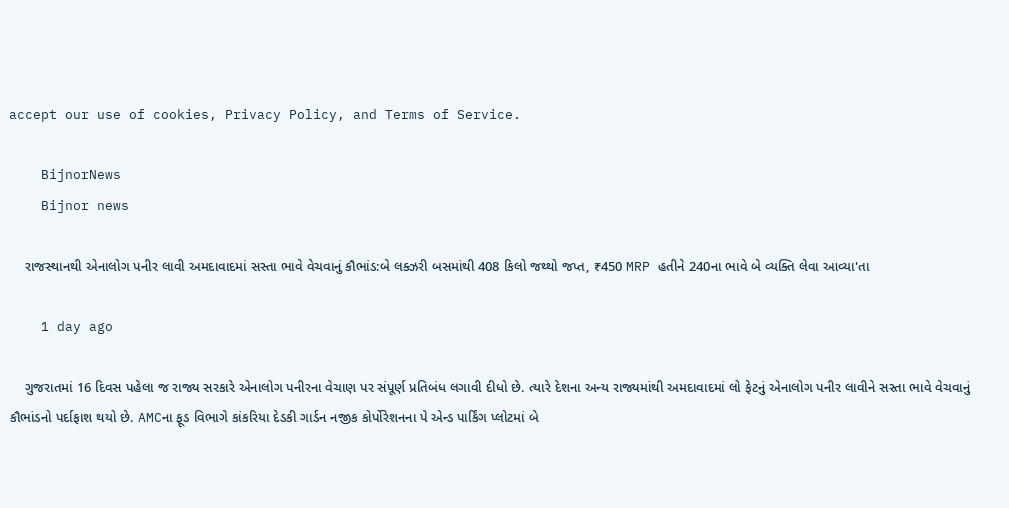accept our use of cookies, Privacy Policy, and Terms of Service.

    BijnorNews
    Bijnor news

    રાજસ્થાનથી એનાલોગ પનીર લાવી અમદાવાદમાં સસ્તા ભાવે વેચવાનું કૌભાંડ:બે લક્ઝરી બસમાંથી 408 કિલો જથ્થો જપ્ત, ₹450 MRP હતીને 240ના ભાવે બે વ્યક્તિ લેવા આવ્યા'તા

    1 day ago

    ગુજરાતમાં 16 દિવસ પહેલા જ રાજ્ય સરકારે એનાલોગ પનીરના વેચાણ પર સંપૂર્ણ પ્રતિબંધ લગાવી દીધો છે. ત્યારે દેશના અન્ય રાજ્યમાંથી અમદાવાદમાં લો ફેટનું એનાલોગ પનીર લાવીને સસ્તા ભાવે વેચવાનું કૌભાંડનો પર્દાફાશ થયો છે. AMCના ફૂડ વિભાગે કાંકરિયા દેડકી ગાર્ડન નજીક કોર્પોરેશનના પે એન્ડ પાર્કિંગ પ્લોટમાં બે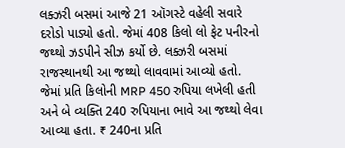લક્ઝરી બસમાં આજે 21 ઑગસ્ટે વહેલી સવારે દરોડો પાડ્યો હતો. જેમાં 408 કિલો લો ફેટ પનીરનો જથ્થો ઝડપીને સીઝ કર્યો છે. લક્ઝરી બસમાં રાજસ્થાનથી આ જથ્થો લાવવામાં આવ્યો હતો. જેમાં પ્રતિ કિલોની MRP 450 રુપિયા લખેલી હતી અને બે વ્યક્તિ 240 રુપિયાના ભાવે આ જથ્થો લેવા આવ્યા હતા. ₹ 240ના પ્રતિ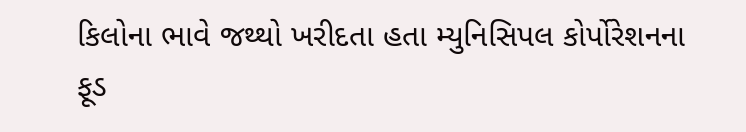કિલોના ભાવે જથ્થો ખરીદતા હતા મ્યુનિસિપલ કોર્પોરેશનના ફૂડ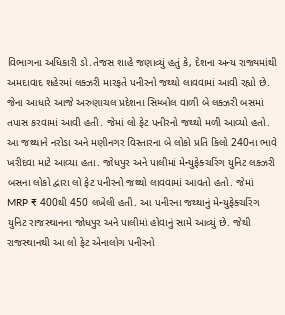વિભાગના અધિકારી ડો.તેજસ શાહે જણાવ્યું હતું કે, દેશના અન્ય રાજ્યમાંથી અમદાવાદ શહેરમાં લક્ઝરી મારફતે પનીરનો જથ્થો લાવવામાં આવી રહ્યો છે. જેના આધારે આજે અરુણાચલ પ્રદેશના સિમ્બોલ વાળી બે લક્ઝરી બસમાં તપાસ કરવામાં આવી હતી. જેમાં લો ફેટ પનીરનો જથ્થો મળી આવ્યો હતો. આ જથ્થાને નરોડા અને મણીનગર વિસ્તારના બે લોકો પ્રતિ કિલો 240ના ભાવે ખરીદવા માટે આવ્યા હતા. જોધપુર અને પાલીમાં મેન્યુફેક્ચરિંગ યુનિટ લક્ઝરી બસના લોકો દ્વારા લો ફેટ પનીરનો જથ્થો લાવવામાં આવતો હતો. જેમાં MRP ₹ 400થી 450 લખેલી હતી. આ પનીરના જથ્થાનું મેન્યુફેક્ચરિંગ યુનિટ રાજસ્થાનના જોધપુર અને પાલીમાં હોવાનું સામે આવ્યું છે. જેથી રાજસ્થાનથી આ લો ફેટ એનાલોગ પનીરનો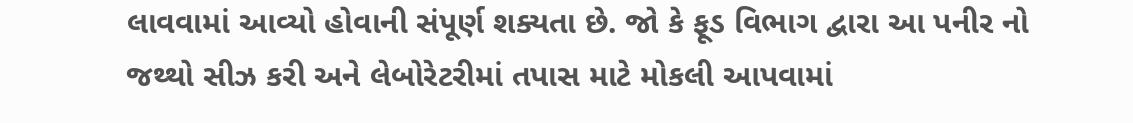લાવવામાં આવ્યો હોવાની સંપૂર્ણ શક્યતા છે. જો કે ફૂડ વિભાગ દ્વારા આ પનીર નો જથ્થો સીઝ કરી અને લેબોરેટરીમાં તપાસ માટે મોકલી આપવામાં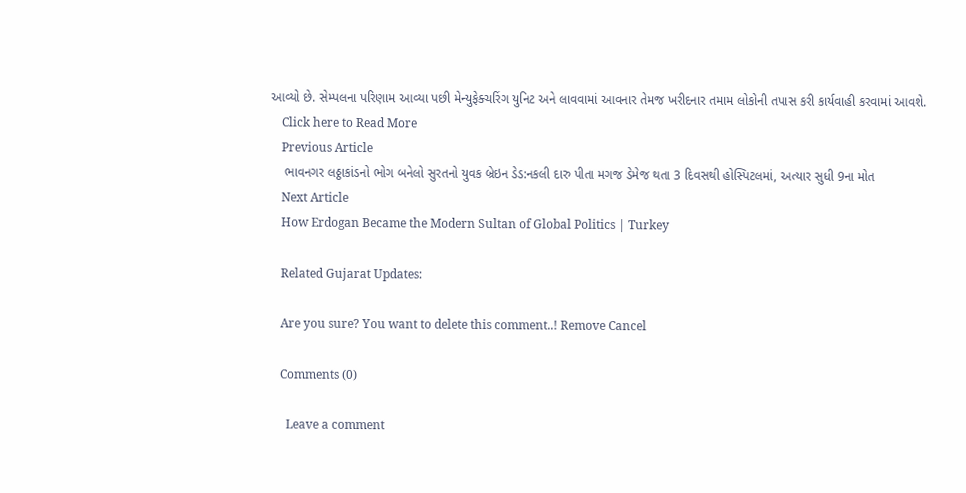આવ્યો છે. સેમ્પલના પરિણામ આવ્યા પછી મેન્યુફેક્ચરિંગ યુનિટ અને લાવવામાં આવનાર તેમજ ખરીદનાર તમામ લોકોની તપાસ કરી કાર્યવાહી કરવામાં આવશે.
    Click here to Read More
    Previous Article
    ભાવનગર લઠ્ઠાકાંડનો ભોગ બનેલો સુરતનો યુવક બ્રેઇન ડેડ:નકલી દારુ પીતા મગજ ડેમેજ થતા 3 દિવસથી હોસ્પિટલમાં, અત્યાર સુધી 9ના મોત
    Next Article
    How Erdogan Became the Modern Sultan of Global Politics | Turkey

    Related Gujarat Updates:

    Are you sure? You want to delete this comment..! Remove Cancel

    Comments (0)

      Leave a comment